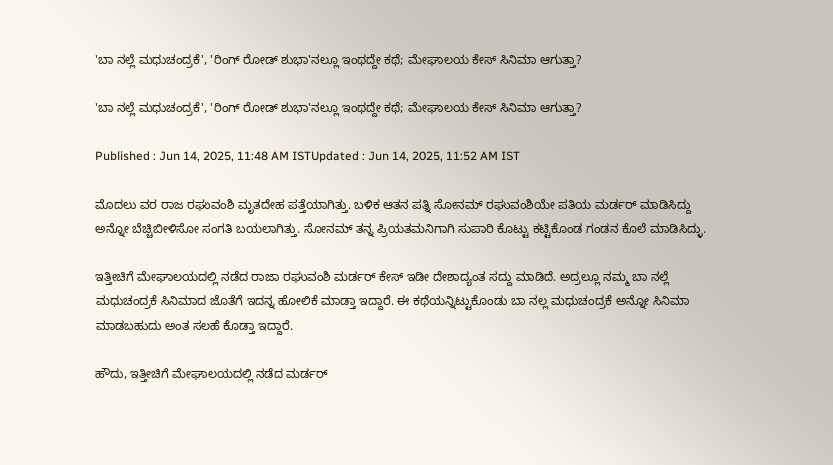'ಬಾ ನಲ್ಲೆ ಮಧುಚಂದ್ರಕೆ', 'ರಿಂಗ್ ರೋಡ್ ಶುಭಾ'ನಲ್ಲೂ ಇಂಥದ್ದೇ ಕಥೆ; ಮೇಘಾಲಯ ಕೇಸ್ ಸಿನಿಮಾ ಆಗುತ್ತಾ?

'ಬಾ ನಲ್ಲೆ ಮಧುಚಂದ್ರಕೆ', 'ರಿಂಗ್ ರೋಡ್ ಶುಭಾ'ನಲ್ಲೂ ಇಂಥದ್ದೇ ಕಥೆ; ಮೇಘಾಲಯ ಕೇಸ್ ಸಿನಿಮಾ ಆಗುತ್ತಾ?

Published : Jun 14, 2025, 11:48 AM ISTUpdated : Jun 14, 2025, 11:52 AM IST

ಮೊದಲು ವರ ರಾಜ ರಘುವಂಶಿ ಮೃತದೇಹ ಪತ್ತೆಯಾಗಿತ್ತು. ಬಳಿಕ ಆತನ ಪತ್ನಿ ಸೋನಮ್ ರಘುವಂಶಿಯೇ ಪತಿಯ ಮರ್ಡರ್ ಮಾಡಿಸಿದ್ದು ಅನ್ನೋ ಬೆಚ್ಚಿಬೀಳಿಸೋ ಸಂಗತಿ ಬಯಲಾಗಿತ್ತು. ಸೋನಮ್ ತನ್ನ ಪ್ರಿಯತಮನಿಗಾಗಿ ಸುಪಾರಿ ಕೊಟ್ಟು ಕಟ್ಟಿಕೊಂಡ ಗಂಡನ ಕೊಲೆ ಮಾಡಿಸಿದ್ಳು.

ಇತ್ತೀಚಿಗೆ ಮೇಘಾಲಯದಲ್ಲಿ ನಡೆದ ರಾಜಾ ರಘುವಂಶಿ ಮರ್ಡರ್ ಕೇಸ್ ಇಡೀ ದೇಶಾದ್ಯಂತ ಸದ್ದು ಮಾಡಿದೆ. ಅದ್ರಲ್ಲೂ ನಮ್ಮ ಬಾ ನಲ್ಲೆ ಮಧುಚಂದ್ರಕೆ ಸಿನಿಮಾದ ಜೊತೆಗೆ ಇದನ್ನ ಹೋಲಿಕೆ ಮಾಡ್ತಾ ಇದ್ದಾರೆ. ಈ ಕಥೆಯನ್ನಿಟ್ಟುಕೊಂಡು ಬಾ ನಲ್ಲ ಮಧುಚಂದ್ರಕೆ ಅನ್ನೋ ಸಿನಿಮಾ ಮಾಡಬಹುದು ಅಂತ ಸಲಹೆ ಕೊಡ್ತಾ ಇದ್ದಾರೆ.

ಹೌದು, ಇತ್ತೀಚಿಗೆ ಮೇಘಾಲಯದಲ್ಲಿ ನಡೆದ ಮರ್ಡರ್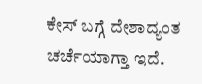ಕೇಸ್ ಬಗ್ಗೆ ದೇಶಾದ್ಯಂತ ಚರ್ಚೆಯಾಗ್ತಾ ಇದೆ.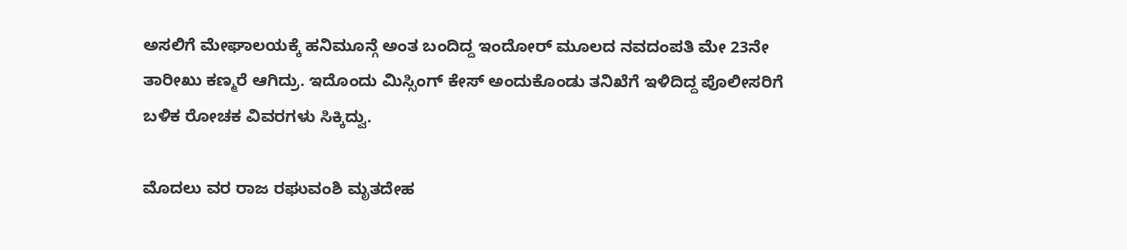ಅಸಲಿಗೆ ಮೇಘಾಲಯಕ್ಕೆ ಹನಿಮೂನ್ಗೆ ಅಂತ ಬಂದಿದ್ದ ಇಂದೋರ್ ಮೂಲದ ನವದಂಪತಿ ಮೇ 23ನೇ ತಾರೀಖು ಕಣ್ಮರೆ ಆಗಿದ್ರು. ಇದೊಂದು ಮಿಸ್ಸಿಂಗ್ ಕೇಸ್ ಅಂದುಕೊಂಡು ತನಿಖೆಗೆ ಇಳಿದಿದ್ದ ಪೊಲೀಸರಿಗೆ ಬಳಿಕ ರೋಚಕ ವಿವರಗಳು ಸಿಕ್ಕಿದ್ವು.

ಮೊದಲು ವರ ರಾಜ ರಘುವಂಶಿ ಮೃತದೇಹ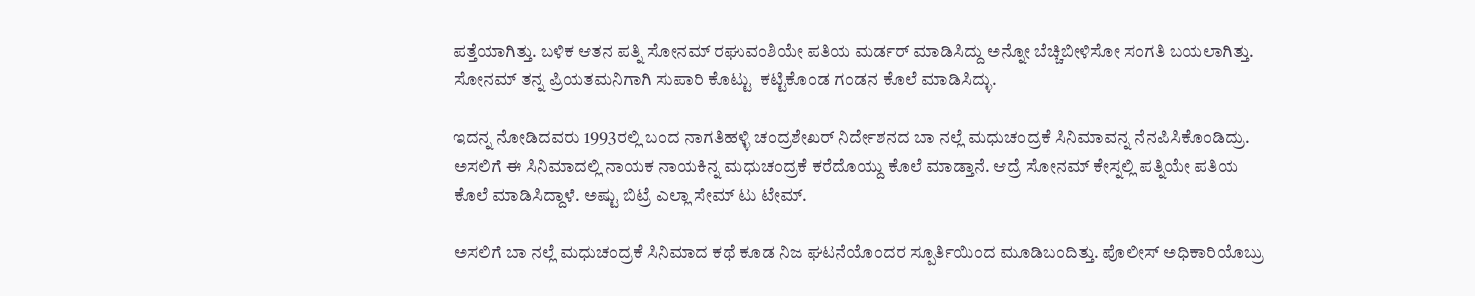ಪತ್ತೆಯಾಗಿತ್ತು. ಬಳಿಕ ಆತನ ಪತ್ನಿ ಸೋನಮ್ ರಘುವಂಶಿಯೇ ಪತಿಯ ಮರ್ಡರ್ ಮಾಡಿಸಿದ್ದು ಅನ್ನೋ ಬೆಚ್ಚಿಬೀಳಿಸೋ ಸಂಗತಿ ಬಯಲಾಗಿತ್ತು. ಸೋನಮ್ ತನ್ನ ಪ್ರಿಯತಮನಿಗಾಗಿ ಸುಪಾರಿ ಕೊಟ್ಟು  ಕಟ್ಟಿಕೊಂಡ ಗಂಡನ ಕೊಲೆ ಮಾಡಿಸಿದ್ಳು.

ಇದನ್ನ ನೋಡಿದವರು 1993ರಲ್ಲಿ ಬಂದ ನಾಗತಿಹಳ್ಳಿ ಚಂದ್ರಶೇಖರ್ ನಿರ್ದೇಶನದ ಬಾ ನಲ್ಲೆ ಮಧುಚಂದ್ರಕೆ ಸಿನಿಮಾವನ್ನ ನೆನಪಿಸಿಕೊಂಡಿದ್ರು. ಅಸಲಿಗೆ ಈ ಸಿನಿಮಾದಲ್ಲಿ ನಾಯಕ ನಾಯಕಿನ್ನ ಮಧುಚಂದ್ರಕೆ ಕರೆದೊಯ್ದು ಕೊಲೆ ಮಾಡ್ತಾನೆ. ಆದ್ರೆ ಸೋನಮ್ ಕೇಸ್ನಲ್ಲಿ ಪತ್ನಿಯೇ ಪತಿಯ ಕೊಲೆ ಮಾಡಿಸಿದ್ದಾಳೆ. ಅಷ್ಟು ಬಿಟ್ರೆ ಎಲ್ಲಾ ಸೇಮ್ ಟು ಟೇಮ್.

ಅಸಲಿಗೆ ಬಾ ನಲ್ಲೆ ಮಧುಚಂದ್ರಕೆ ಸಿನಿಮಾದ ಕಥೆ ಕೂಡ ನಿಜ ಘಟನೆಯೊಂದರ ಸ್ಪೂರ್ತಿಯಿಂದ ಮೂಡಿಬಂದಿತ್ತು. ಪೊಲೀಸ್ ಅಧಿಕಾರಿಯೊಬ್ರು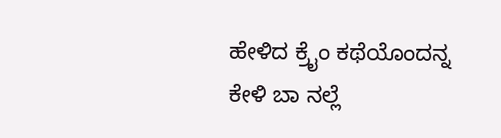ಹೇಳಿದ ಕ್ರೈಂ ಕಥೆಯೊಂದನ್ನ ಕೇಳಿ ಬಾ ನಲ್ಲೆ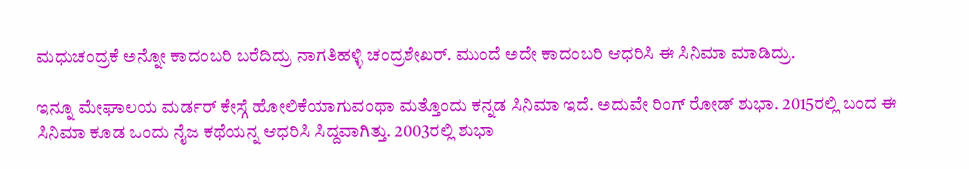ಮಧುಚಂದ್ರಕೆ ಅನ್ನೋ ಕಾದಂಬರಿ ಬರೆದಿದ್ರು ನಾಗತಿಹಳ್ಳಿ ಚಂದ್ರಶೇಖರ್. ಮುಂದೆ ಅದೇ ಕಾದಂಬರಿ ಆಧರಿಸಿ ಈ ಸಿನಿಮಾ ಮಾಡಿದ್ರು.

ಇನ್ನೂ ಮೇಘಾಲಯ ಮರ್ಡರ್ ಕೇಸ್ಗೆ ಹೋಲಿಕೆಯಾಗುವಂಥಾ ಮತ್ತೊಂದು ಕನ್ನಡ ಸಿನಿಮಾ ಇದೆ. ಅದುವೇ ರಿಂಗ್ ರೋಡ್ ಶುಭಾ. 2015ರಲ್ಲಿ ಬಂದ ಈ ಸಿನಿಮಾ ಕೂಡ ಒಂದು ನೈಜ ಕಥೆಯನ್ನ ಆಧರಿಸಿ ಸಿದ್ದವಾಗಿತ್ತು. 2003ರಲ್ಲಿ ಶುಭಾ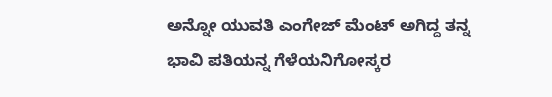ಅನ್ನೋ ಯುವತಿ ಎಂಗೇಜ್ ಮೆಂಟ್ ಅಗಿದ್ದ ತನ್ನ ಭಾವಿ ಪತಿಯನ್ನ ಗೆಳೆಯನಿಗೋಸ್ಕರ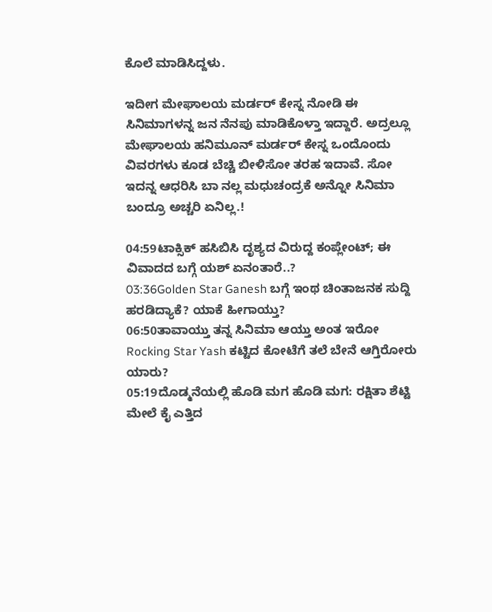ಕೊಲೆ ಮಾಡಿಸಿದ್ದಳು.

ಇದೀಗ ಮೇಘಾಲಯ ಮರ್ಡರ್ ಕೇಸ್ನ ನೋಡಿ ಈ ಸಿನಿಮಾಗಳನ್ನ ಜನ ನೆನಪು ಮಾಡಿಕೊಳ್ತಾ ಇದ್ದಾರೆ. ಅದ್ರಲ್ಲೂ ಮೇಘಾಲಯ ಹನಿಮೂನ್ ಮರ್ಡರ್ ಕೇಸ್ನ ಒಂದೊಂದು ವಿವರಗಳು ಕೂಡ ಬೆಚ್ಚಿ ಬೀಳಿಸೋ ತರಹ ಇದಾವೆ. ಸೋ ಇದನ್ನ ಆಧರಿಸಿ ಬಾ ನಲ್ಲ ಮಧುಚಂದ್ರಕೆ ಅನ್ನೋ ಸಿನಿಮಾ ಬಂದ್ರೂ ಅಚ್ಚರಿ ಏನಿಲ್ಲ.!

04:59ಟಾಕ್ಸಿಕ್ ಹಸಿಬಿಸಿ ದೃಶ್ಯದ ವಿರುದ್ದ ಕಂಪ್ಲೇಂಟ್; ಈ ವಿವಾದದ ಬಗ್ಗೆ ಯಶ್ ಏನಂತಾರೆ..?
03:36Golden Star Ganesh ಬಗ್ಗೆ ಇಂಥ ಚಿಂತಾಜನಕ ಸುದ್ದಿ ಹರಡಿದ್ಯಾಕೆ? ಯಾಕೆ ಹೀಗಾಯ್ತು?
06:50ತಾವಾಯ್ತು ತನ್ನ ಸಿನಿಮಾ ಆಯ್ತು ಅಂತ ಇರೋ Rocking Star Yash ಕಟ್ಟಿದ ಕೋಟೆಗೆ ತಲೆ ಬೇನೆ ಆಗ್ತಿರೋರು ಯಾರು?
05:19ದೊಡ್ಮನೆಯಲ್ಲಿ ಹೊಡಿ ಮಗ ಹೊಡಿ ಮಗ: ರಕ್ಷಿತಾ ಶೆಟ್ಟಿ ಮೇಲೆ ಕೈ ಎತ್ತಿದ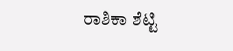ರಾಶಿಕಾ ಶೆಟ್ಟಿ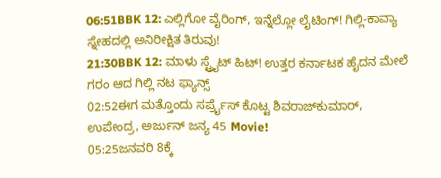06:51BBK 12: ಎಲ್ಲಿಗೋ ವೈರಿಂಗ್, ಇನ್ನೆಲ್ಲೋ ಲೈಟಿಂಗ್! ಗಿಲ್ಲಿ-ಕಾವ್ಯಾ ಸ್ನೇಹದಲ್ಲಿ ಅನಿರೀಕ್ಷಿತ ತಿರುವು!
21:30BBK 12: ಮಾಳು ಸ್ಟ್ರೈಟ್ ಹಿಟ್! ಉತ್ತರ ಕರ್ನಾಟಕ ಹೈದನ ಮೇಲೆ ಗರಂ ಆದ ಗಿಲ್ಲಿ ನಟ ಫ್ಯಾನ್ಸ್
02:52ಈಗ ಮತ್ತೊಂದು ಸರ್ಪ್ರೈಸ್‌ ಕೊಟ್ಟ ಶಿವರಾಜ್‌ಕುಮಾರ್‌, ಉಪೇಂದ್ರ, ಅರ್ಜುನ್‌ ಜನ್ಯ 45 Movie!
05:25ಜನವರಿ 8ಕ್ಕೆ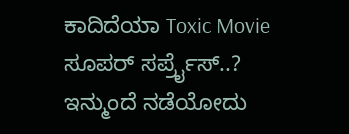ಕಾದಿದೆಯಾ Toxic Movie ಸೂಪರ್ ಸರ್ಪ್ರೈಸ್..? ಇನ್ಮುಂದೆ ನಡೆಯೋದು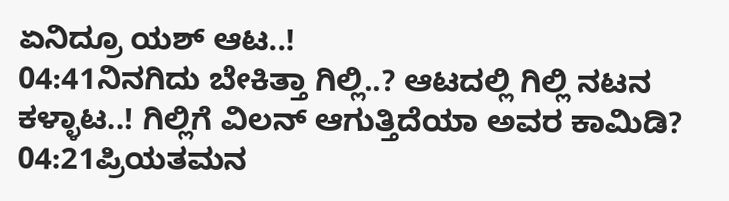ಏನಿದ್ರೂ ಯಶ್ ಆಟ..!
04:41ನಿನಗಿದು ಬೇಕಿತ್ತಾ ಗಿಲ್ಲಿ..? ಆಟದಲ್ಲಿ ಗಿಲ್ಲಿ ನಟನ ಕಳ್ಳಾಟ..! ಗಿಲ್ಲಿಗೆ ವಿಲನ್ ಆಗುತ್ತಿದೆಯಾ ಅವರ ಕಾಮಿಡಿ?
04:21ಪ್ರಿಯತಮನ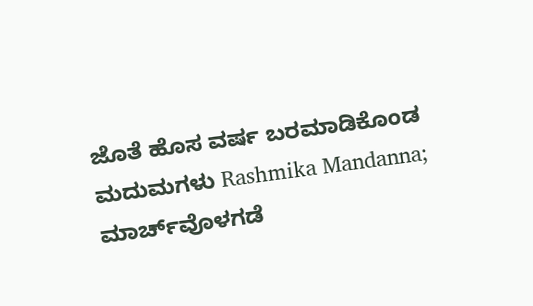ಜೊತೆ ಹೊಸ ವರ್ಷ ಬರಮಾಡಿಕೊಂಡ ಮದುಮಗಳು Rashmika Mandanna; ಮಾರ್ಚ್‌ವೊಳಗಡೆ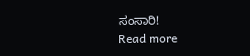ಸಂಸಾರಿ!
Read more